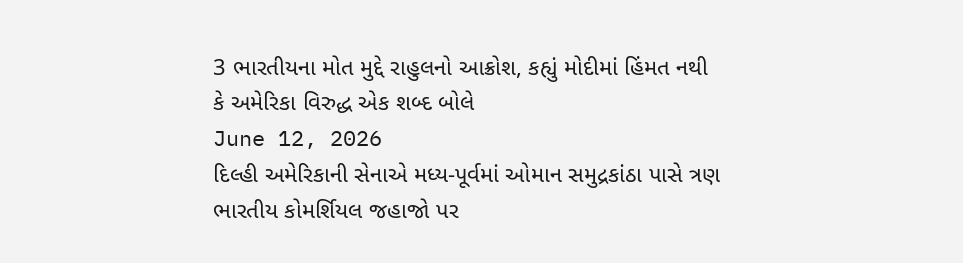3 ભારતીયના મોત મુદ્દે રાહુલનો આક્રોશ, કહ્યું મોદીમાં હિંમત નથી કે અમેરિકા વિરુદ્ધ એક શબ્દ બોલે
June 12, 2026
દિલ્હી અમેરિકાની સેનાએ મધ્ય-પૂર્વમાં ઓમાન સમુદ્રકાંઠા પાસે ત્રણ ભારતીય કોમર્શિયલ જહાજો પર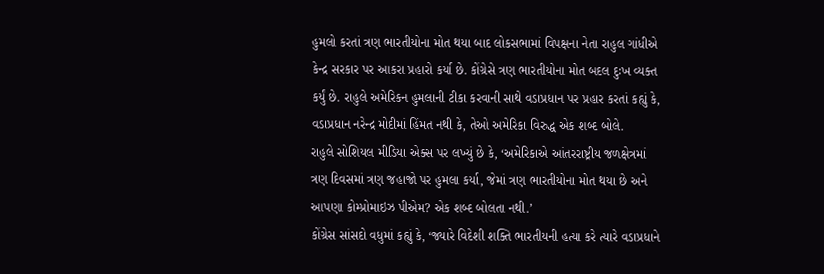હુમલો કરતાં ત્રણ ભારતીયોના મોત થયા બાદ લોકસભામાં વિપક્ષના નેતા રાહુલ ગાંધીએ કેન્દ્ર સરકાર પર આકરા પ્રહારો કર્યા છે. કોંગ્રેસે ત્રણ ભારતીયોના મોત બદલ દુઃખ વ્યક્ત કર્યું છે. રાહુલે અમેરિકન હુમલાની ટીકા કરવાની સાથે વડાપ્રધાન પર પ્રહાર કરતાં કહ્યું કે, વડાપ્રધાન નરેન્દ્ર મોદીમાં હિંમત નથી કે, તેઓ અમેરિકા વિરુદ્ધ એક શબ્દ બોલે.
રાહુલે સોશિયલ મીડિયા એક્સ પર લખ્યું છે કે, ‘અમેરિકાએ આંતરરાષ્ટ્રીય જળક્ષેત્રમાં ત્રણ દિવસમાં ત્રણ જહાજો પર હુમલા કર્યા, જેમાં ત્રણ ભારતીયોના મોત થયા છે અને આપણા કોમ્પ્રોમાઇઝ પીએમ? એક શબ્દ બોલતા નથી.’
કોંગ્રેસ સાંસદો વધુમાં કહ્યું કે, ‘જ્યારે વિદેશી શક્તિ ભારતીયની હત્યા કરે ત્યારે વડાપ્રધાને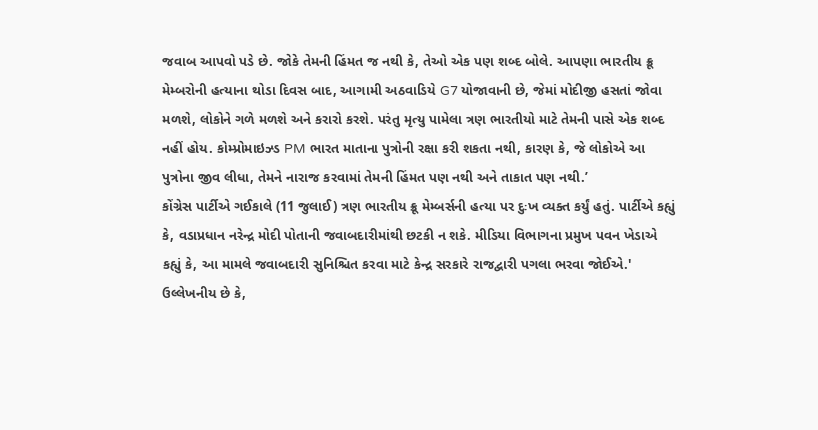જવાબ આપવો પડે છે. જોકે તેમની હિંમત જ નથી કે, તેઓ એક પણ શબ્દ બોલે. આપણા ભારતીય ક્રૂ મેમ્બરોની હત્યાના થોડા દિવસ બાદ, આગામી અઠવાડિયે G7 યોજાવાની છે, જેમાં મોદીજી હસતાં જોવા મળશે, લોકોને ગળે મળશે અને કરારો કરશે. પરંતુ મૃત્યુ પામેલા ત્રણ ભારતીયો માટે તેમની પાસે એક શબ્દ નહીં હોય. કોમ્પ્રોમાઇઝ્ડ PM ભારત માતાના પુત્રોની રક્ષા કરી શકતા નથી, કારણ કે, જે લોકોએ આ પુત્રોના જીવ લીધા, તેમને નારાજ કરવામાં તેમની હિંમત પણ નથી અને તાકાત પણ નથી.’
કોંગ્રેસ પાર્ટીએ ગઈકાલે (11 જુલાઈ) ત્રણ ભારતીય ક્રૂ મેમ્બર્સની હત્યા પર દુઃખ વ્યક્ત કર્યું હતું. પાર્ટીએ કહ્યું કે, વડાપ્રધાન નરેન્દ્ર મોદી પોતાની જવાબદારીમાંથી છટકી ન શકે. મીડિયા વિભાગના પ્રમુખ પવન ખેડાએ કહ્યું કે, આ મામલે જવાબદારી સુનિશ્ચિત કરવા માટે કેન્દ્ર સરકારે રાજદ્વારી પગલા ભરવા જોઈએ.'
ઉલ્લેખનીય છે કે,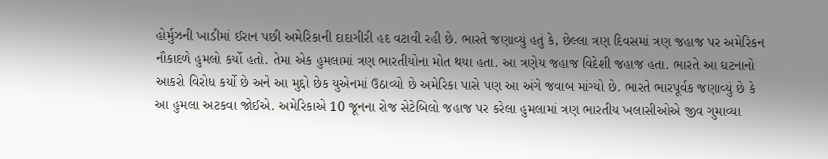હોર્મુઝની ખાડીમાં ઈરાન પછી અમેરિકાની દાદાગીરી હદ વટાવી રહી છે. ભારતે જણાવ્યું હતું કે, છેલ્લા ત્રણ દિવસમાં ત્રણ જહાજ પર અમેરિકન નૌકાદળે હુમલો કર્યો હતો. તેમા એક હુમલામાં ત્રણ ભારતીયોના મોત થયા હતા. આ ત્રણેય જહાજ વિદેશી જહાજ હતા. ભારતે આ ઘટનાનો આકરો વિરોધ કર્યો છે અને આ મુદ્દો છેક યુએનમાં ઉઠાવ્યો છે અમેરિકા પાસે પણ આ અંગે જવાબ માંગ્યો છે. ભારતે ભારપૂર્વક જણાવ્યું છે કે આ હુમલા અટકવા જોઈએ. અમેરિકાએ 10 જૂનના રોજ સેટેબિલો જહાજ પર કરેલા હુમલામાં ત્રણ ભારતીય ખલાસીઓએ જીવ ગુમાવ્યા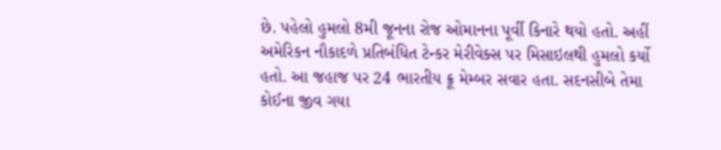છે. પહેલો હુમલો 8મી જૂનના રોજ ઓમાનના પૂર્વી કિનારે થયો હતો. અહીં અમેરિકન નૌકાદળે પ્રતિબંધિત ટેન્કર મેરીવેક્સ પર મિસાઇલથી હુમલો કર્યો હતો. આ જહાજ પર 24 ભારતીય ક્રૂ મેમ્બર સવાર હતા. સદનસીબે તેમા કોઈના જીવ ગયા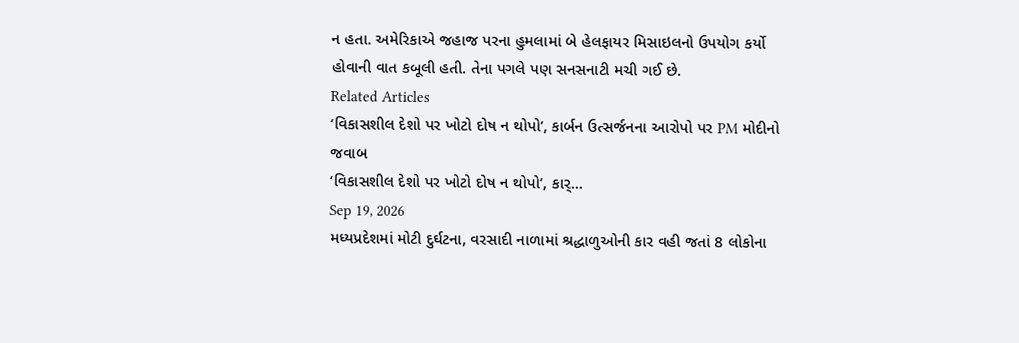ન હતા. અમેરિકાએ જહાજ પરના હુમલામાં બે હેલફાયર મિસાઇલનો ઉપયોગ કર્યો હોવાની વાત કબૂલી હતી. તેના પગલે પણ સનસનાટી મચી ગઈ છે.
Related Articles
‘વિકાસશીલ દેશો પર ખોટો દોષ ન થોપો’, કાર્બન ઉત્સર્જનના આરોપો પર PM મોદીનો જવાબ
‘વિકાસશીલ દેશો પર ખોટો દોષ ન થોપો’, કાર્...
Sep 19, 2026
મધ્યપ્રદેશમાં મોટી દુર્ઘટના, વરસાદી નાળામાં શ્રદ્ધાળુઓની કાર વહી જતાં 8 લોકોના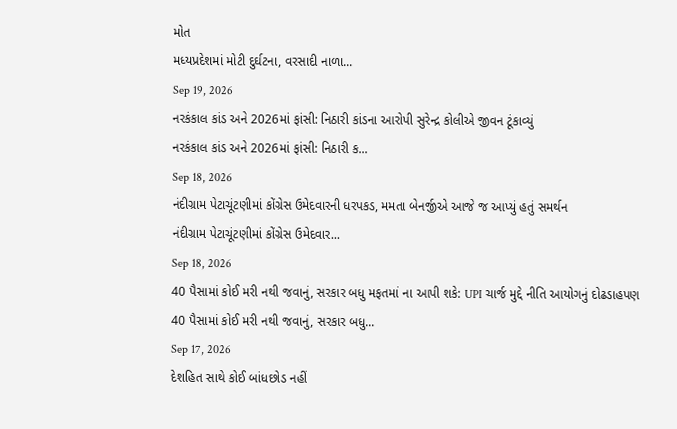મોત
મધ્યપ્રદેશમાં મોટી દુર્ઘટના, વરસાદી નાળા...
Sep 19, 2026
નરકંકાલ કાંડ અને 2026માં ફાંસી: નિઠારી કાંડના આરોપી સુરેન્દ્ર કોલીએ જીવન ટૂંકાવ્યું
નરકંકાલ કાંડ અને 2026માં ફાંસી: નિઠારી ક...
Sep 18, 2026
નંદીગ્રામ પેટાચૂંટણીમાં કોંગ્રેસ ઉમેદવારની ધરપકડ, મમતા બેનર્જીએ આજે જ આપ્યું હતું સમર્થન
નંદીગ્રામ પેટાચૂંટણીમાં કોંગ્રેસ ઉમેદવાર...
Sep 18, 2026
40 પૈસામાં કોઈ મરી નથી જવાનું, સરકાર બધુ મફતમાં ના આપી શકે: UPI ચાર્જ મુદ્દે નીતિ આયોગનું દોઢડાહપણ
40 પૈસામાં કોઈ મરી નથી જવાનું, સરકાર બધુ...
Sep 17, 2026
દેશહિત સાથે કોઈ બાંધછોડ નહીં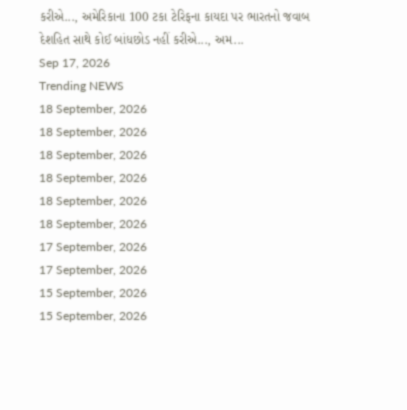કરીએ..., અમેરિકાના 100 ટકા ટેરિફના કાયદા પર ભારતનો જવાબ
દેશહિત સાથે કોઈ બાંધછોડ નહીં કરીએ..., અમ...
Sep 17, 2026
Trending NEWS
18 September, 2026
18 September, 2026
18 September, 2026
18 September, 2026
18 September, 2026
18 September, 2026
17 September, 2026
17 September, 2026
15 September, 2026
15 September, 2026